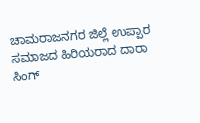ಚಾಮರಾಜನಗರ ಜಿಲ್ಲೆ ಉಪ್ಪಾರ ಸಮಾಜದ ಹಿರಿಯರಾದ ದಾರಾ ಸಿಂಗ್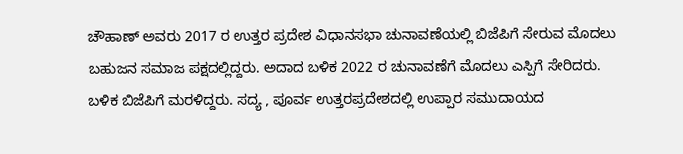ಚೌಹಾಣ್ ಅವರು 2017 ರ ಉತ್ತರ ಪ್ರದೇಶ ವಿಧಾನಸಭಾ ಚುನಾವಣೆಯಲ್ಲಿ ಬಿಜೆಪಿಗೆ ಸೇರುವ ಮೊದಲು ಬಹುಜನ ಸಮಾಜ ಪಕ್ಷದಲ್ಲಿದ್ದರು. ಅದಾದ ಬಳಿಕ 2022 ರ ಚುನಾವಣೆಗೆ ಮೊದಲು ಎಸ್ಪಿಗೆ ಸೇರಿದರು. ಬಳಿಕ ಬಿಜೆಪಿಗೆ ಮರಳಿದ್ದರು. ಸದ್ಯ , ಪೂರ್ವ ಉತ್ತರಪ್ರದೇಶದಲ್ಲಿ ಉಪ್ಪಾರ ಸಮುದಾಯದ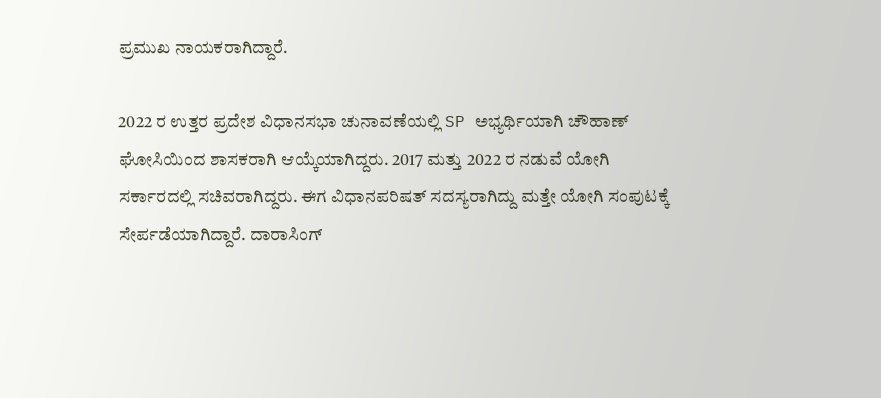ಪ್ರಮುಖ ನಾಯಕರಾಗಿದ್ದಾರೆ.

2022 ರ ಉತ್ತರ ಪ್ರದೇಶ ವಿಧಾನಸಭಾ ಚುನಾವಣೆಯಲ್ಲಿ SP ಅಭ್ಯರ್ಥಿಯಾಗಿ ಚೌಹಾಣ್ ಘೋಸಿಯಿಂದ ಶಾಸಕರಾಗಿ ಆಯ್ಕೆಯಾಗಿದ್ದರು. 2017 ಮತ್ತು 2022 ರ ನಡುವೆ ಯೋಗಿ ಸರ್ಕಾರದಲ್ಲಿ ಸಚಿವರಾಗಿದ್ದರು. ಈಗ ವಿಧಾನಪರಿಷತ್ ಸದಸ್ಯರಾಗಿದ್ದು ಮತ್ತೇ ಯೋಗಿ ಸಂಪುಟಕ್ಕೆ ಸೇರ್ಪಡೆಯಾಗಿದ್ದಾರೆ. ದಾರಾಸಿಂಗ್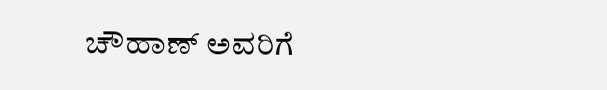ಚೌಹಾಣ್ ಅವರಿಗೆ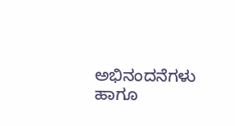ಅಭಿನಂದನೆಗಳು ಹಾಗೂ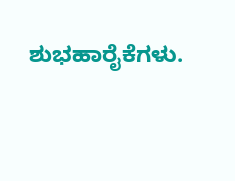ಶುಭಹಾರೈಕೆಗಳು.